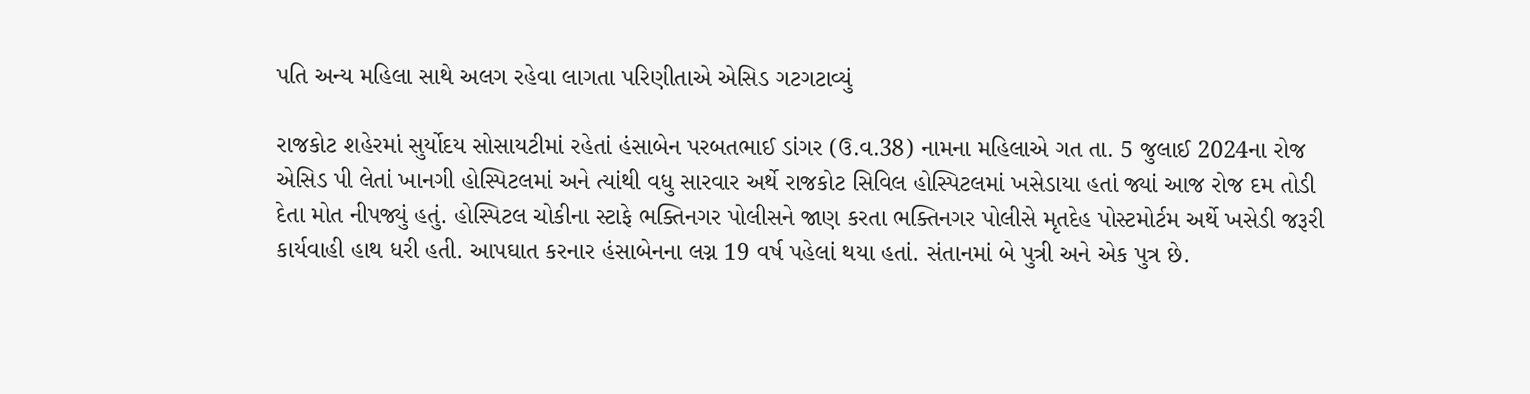પતિ અન્ય મહિલા સાથે અલગ રહેવા લાગતા પરિણીતાએ એસિડ ગટગટાવ્યું

રાજકોટ શહેરમાં સુર્યોદય સોસાયટીમાં રહેતાં હંસાબેન પરબતભાઈ ડાંગર (ઉ.વ.38) નામના મહિલાએ ગત તા. 5 જુલાઈ 2024ના રોજ એસિડ પી લેતાં ખાનગી હોસ્પિટલમાં અને ત્યાંથી વધુ સારવાર અર્થે રાજકોટ સિવિલ હોસ્પિટલમાં ખસેડાયા હતાં જ્યાં આજ રોજ દમ તોડી દેતા મોત નીપજ્યું હતું. હોસ્પિટલ ચોકીના સ્ટાફે ભક્તિનગર પોલીસને જાણ કરતા ભક્તિનગર પોલીસે મૃતદેહ પોસ્ટમોર્ટમ અર્થે ખસેડી જરૂરી કાર્યવાહી હાથ ધરી હતી. આપઘાત કરનાર હંસાબેનના લગ્ન 19 વર્ષ પહેલાં થયા હતાં. સંતાનમાં બે પુત્રી અને એક પુત્ર છે.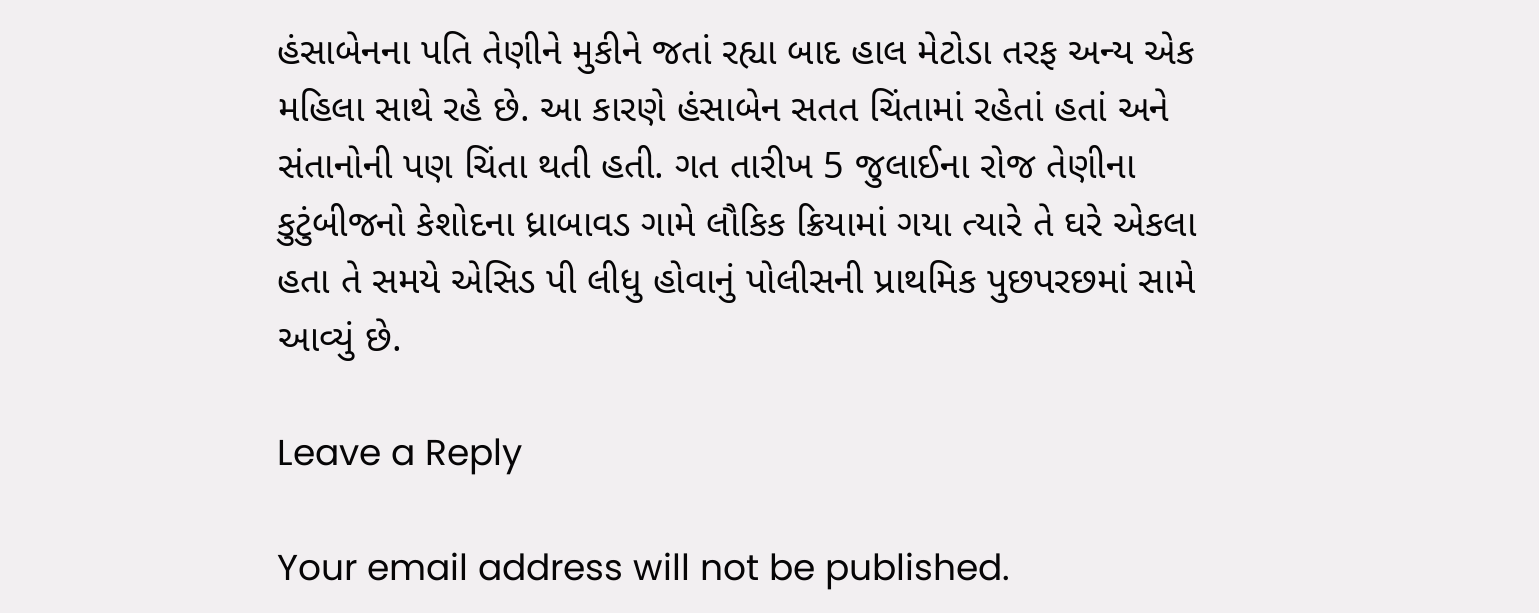હંસાબેનના પતિ તેણીને મુકીને જતાં રહ્યા બાદ હાલ મેટોડા તરફ અન્ય એક મહિલા સાથે રહે છે. આ કારણે હંસાબેન સતત ચિંતામાં રહેતાં હતાં અને સંતાનોની પણ ચિંતા થતી હતી. ગત તારીખ 5 જુલાઈના રોજ તેણીના કુટુંબીજનો કેશોદના ધ્રાબાવડ ગામે લૌકિક ક્રિયામાં ગયા ત્યારે તે ઘરે એકલા હતા તે સમયે એસિડ પી લીધુ હોવાનું પોલીસની પ્રાથમિક પુછપરછમાં સામે આવ્યું છે.

Leave a Reply

Your email address will not be published.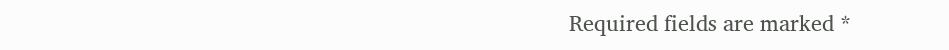Required fields are marked *